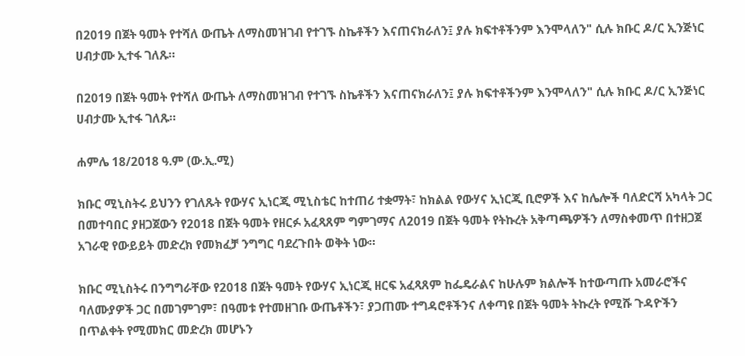በ2019 በጀት ዓመት የተሻለ ውጤት ለማስመዝገብ የተገኙ ስኬቶችን እናጠናክራለን፤ ያሉ ክፍተቶችንም እንሞላለን" ሲሉ ክቡር ዶ/ር ኢንጅነር ሀብታሙ ኢተፋ ገለጹ።

በ2019 በጀት ዓመት የተሻለ ውጤት ለማስመዝገብ የተገኙ ስኬቶችን እናጠናክራለን፤ ያሉ ክፍተቶችንም እንሞላለን" ሲሉ ክቡር ዶ/ር ኢንጅነር ሀብታሙ ኢተፋ ገለጹ።

ሐምሌ 18/2018 ዓ.ም (ው.ኢ.ሚ)

ክቡር ሚኒስትሩ ይህንን የገለጹት የውሃና ኢነርጂ ሚኒስቴር ከተጠሪ ተቋማት፣ ከክልል የውሃና ኢነርጂ ቢሮዎች እና ከሌሎች ባለድርሻ አካላት ጋር በመተባበር ያዘጋጀውን የ2018 በጀት ዓመት የዘርፉ አፈጻጸም ግምገማና ለ2019 በጀት ዓመት የትኩረት አቅጣጫዎችን ለማስቀመጥ በተዘጋጀ አገራዊ የውይይት መድረክ የመክፈቻ ንግግር ባደረጉበት ወቅት ነው።

ክቡር ሚኒስትሩ በንግግራቸው የ2018 በጀት ዓመት የውሃና ኢነርጂ ዘርፍ አፈጻጸም ከፌዴራልና ከሁሉም ክልሎች ከተውጣጡ አመራሮችና ባለሙያዎች ጋር በመገምገም፣ በዓመቱ የተመዘገቡ ውጤቶችን፣ ያጋጠሙ ተግዳሮቶችንና ለቀጣዩ በጀት ዓመት ትኩረት የሚሹ ጉዳዮችን በጥልቀት የሚመክር መድረክ መሆኑን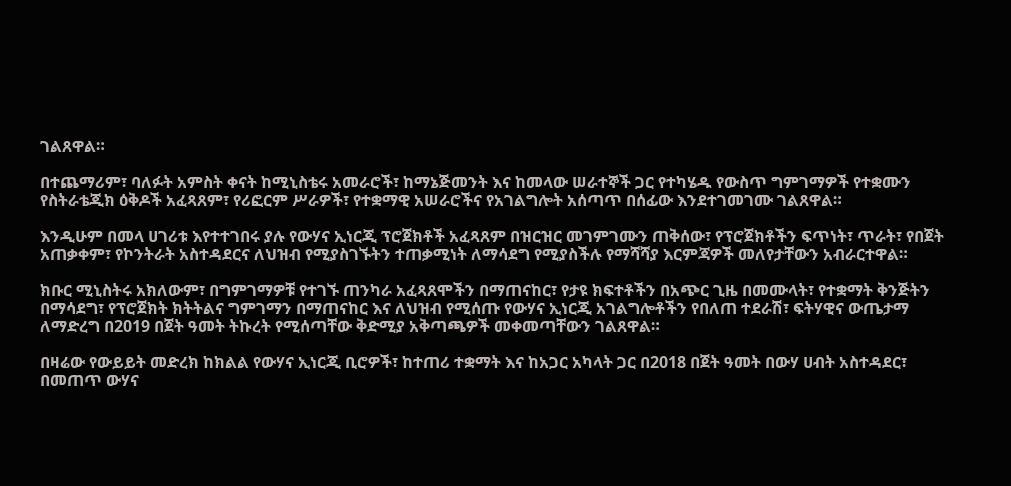ገልጸዋል።

በተጨማሪም፣ ባለፉት አምስት ቀናት ከሚኒስቴሩ አመራሮች፣ ከማኔጅመንት እና ከመላው ሠራተኞች ጋር የተካሄዱ የውስጥ ግምገማዎች የተቋሙን የስትራቴጂክ ዕቅዶች አፈጻጸም፣ የሪፎርም ሥራዎች፣ የተቋማዊ አሠራሮችና የአገልግሎት አሰጣጥ በሰፊው እንደተገመገሙ ገልጸዋል።

እንዲሁም በመላ ሀገሪቱ እየተተገበሩ ያሉ የውሃና ኢነርጂ ፕሮጀክቶች አፈጻጸም በዝርዝር መገምገሙን ጠቅሰው፣ የፕሮጀክቶችን ፍጥነት፣ ጥራት፣ የበጀት አጠቃቀም፣ የኮንትራት አስተዳደርና ለህዝብ የሚያስገኙትን ተጠቃሚነት ለማሳደግ የሚያስችሉ የማሻሻያ እርምጃዎች መለየታቸውን አብራርተዋል።

ክቡር ሚኒስትሩ አክለውም፣ በግምገማዎቹ የተገኙ ጠንካራ አፈጻጸሞችን በማጠናከር፣ የታዩ ክፍተቶችን በአጭር ጊዜ በመሙላት፣ የተቋማት ቅንጅትን በማሳደግ፣ የፕሮጀክት ክትትልና ግምገማን በማጠናከር እና ለህዝብ የሚሰጡ የውሃና ኢነርጂ አገልግሎቶችን የበለጠ ተደራሽ፣ ፍትሃዊና ውጤታማ ለማድረግ በ2019 በጀት ዓመት ትኩረት የሚሰጣቸው ቅድሚያ አቅጣጫዎች መቀመጣቸውን ገልጸዋል።

በዛሬው የውይይት መድረክ ከክልል የውሃና ኢነርጂ ቢሮዎች፣ ከተጠሪ ተቋማት እና ከአጋር አካላት ጋር በ2018 በጀት ዓመት በውሃ ሀብት አስተዳደር፣ በመጠጥ ውሃና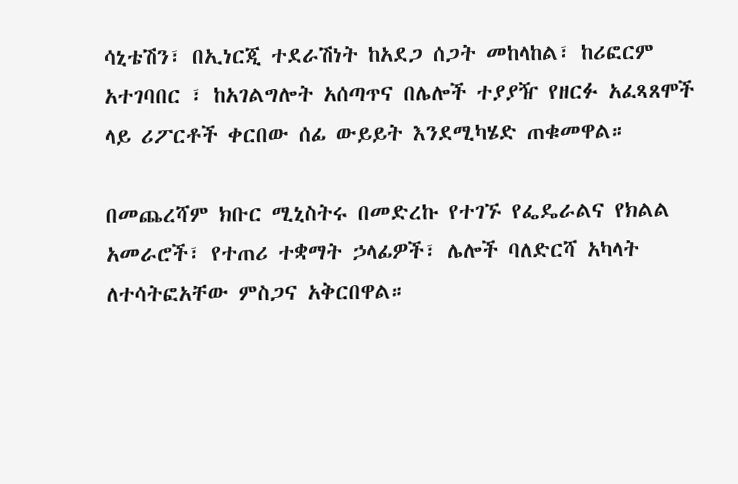ሳኒቴሽን፣ በኢነርጂ ተደራሽነት ከአደጋ ሰጋት መከላከል፣ ከሪፎርም አተገባበር ፣ ከአገልግሎት አሰጣጥና በሌሎች ተያያዥ የዘርፉ አፈጻጸሞች ላይ ሪፖርቶች ቀርበው ሰፊ ውይይት እንደሚካሄድ ጠቁመዋል።

በመጨረሻም ክቡር ሚኒስትሩ በመድረኩ የተገኙ የፌዴራልና የክልል አመራሮች፣ የተጠሪ ተቋማት ኃላፊዎች፣ ሌሎች ባለድርሻ አካላት ለተሳትፎአቸው ምስጋና አቅርበዋል።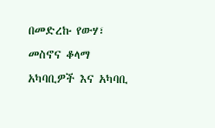በመድረኩ የውሃ፣ መስኖና ቆላማ አካባቢዎች እና አካባቢ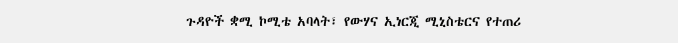ጉዳዮች ቋሚ ኮሚቴ አባላት፣ የውሃና ኢነርጂ ሚኒስቴርና የተጠሪ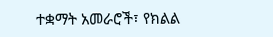ተቋማት አመራሮች፣ የክልል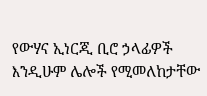የውሃና ኢነርጂ ቢሮ ኃላፊዎች እንዲሁም ሌሎች የሚመለከታቸው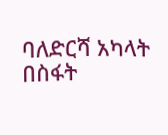ባለድርሻ አካላት በስፋት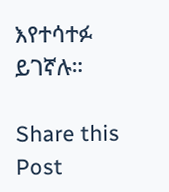እየተሳተፉ ይገኛሉ።

Share this Post